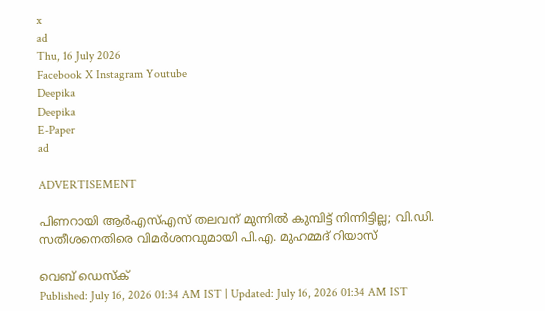x
ad
Thu, 16 July 2026
Facebook X Instagram Youtube
Deepika
Deepika
E-Paper
ad

ADVERTISEMENT

പിണറായി ആർഎസ്എസ് തലവന് മുന്നിൽ കുമ്പിട്ട് നിന്നിട്ടില്ല; വി.ഡി. സതീശനെതിരെ വിമർശനവുമായി പി.എ. മുഹമ്മദ് റിയാസ്

വെബ് ഡെസ്‌ക്
Published: July 16, 2026 01:34 AM IST | Updated: July 16, 2026 01:34 AM IST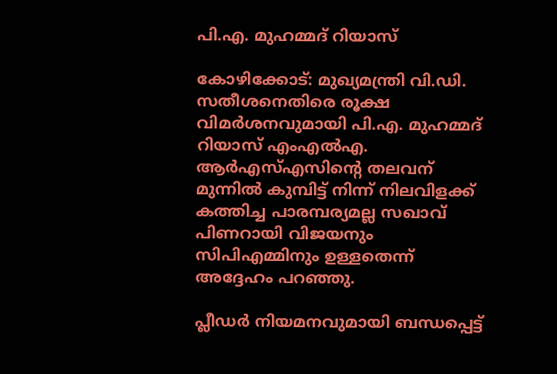പി.എ. മുഹമ്മദ് റിയാസ്

കോഴിക്കോട്: മുഖ്യമന്ത്രി വി.ഡി. സതീശനെതിരെ രൂക്ഷ വിമർശനവുമായി പി.എ. മുഹമ്മദ് റിയാസ് എംഎൽഎ. ആർഎസ്എസിന്‍റെ തലവന് മുന്നിൽ കുമ്പിട്ട് നിന്ന് നിലവിളക്ക് കത്തിച്ച പാരമ്പര്യമല്ല സഖാവ് പിണറായി വിജയനും സിപിഎമ്മിനും ഉള്ളതെന്ന് അദ്ദേഹം പറഞ്ഞു.

പ്ലീഡർ നിയമനവുമായി ബന്ധപ്പെട്ട്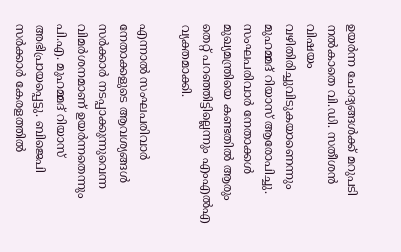ഉയർന്ന ചോദ്യങ്ങൾക്ക് മറുപടി നൽകാതെ വി.ഡി. സതീശൻ വിഷയം വഴിതിരിച്ചുവിടുകയാണെന്നും മുഹമ്മദ് റിയാസ് ആരോപിച്ചു. സംഘപരിവാർ നേതാക്കൾ മുഖ്യമന്ത്രിയെ കണ്ടതിൽ ആരും തെറ്റ് പറഞ്ഞിട്ടില്ലെന്നും എംഎൽഎ വ്യക്തമാക്കി.

എന്നാൽ സംഘപരിവാർ നേതാക്കളുടെ ആവശ്യങ്ങൾ സർക്കാർ നടപ്പാക്കുന്നുവെന്ന വിമർശനമാണ് ഉയർന്നതെന്നും പി.എ. മുഹമ്മദ് റിയാസ് അഭിപ്രായപ്പെട്ടു. ബിജെപി സർക്കാർ കേരളത്തിൽ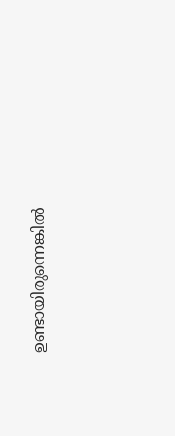ഉണ്ടായിരുന്നെങ്കിൽ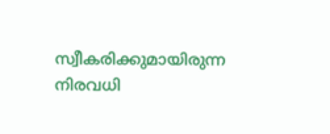സ്വീകരിക്കുമായിരുന്ന നിരവധി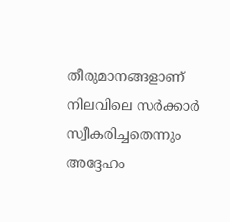തീരുമാനങ്ങളാണ് നിലവിലെ സർക്കാർ സ്വീകരിച്ചതെന്നും അദ്ദേഹം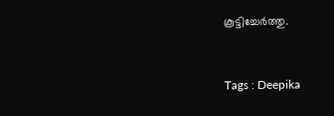കൂട്ടിച്ചേർത്തു.



Tags : Deepika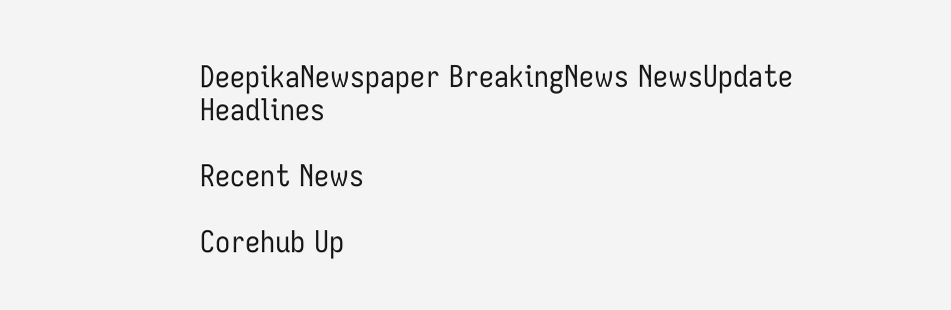DeepikaNewspaper BreakingNews NewsUpdate Headlines

Recent News

Corehub Up